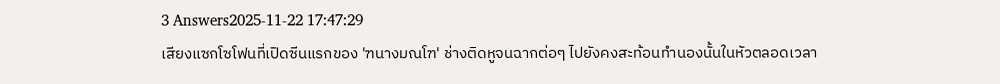3 Answers2025-11-22 17:47:29
เสียงแซกโซโฟนที่เปิดซีนแรกของ 'ฑนางมณโฑ' ช่างติดหูจนฉากต่อๆ ไปยังคงสะท้อนทำนองนั้นในหัวตลอดเวลา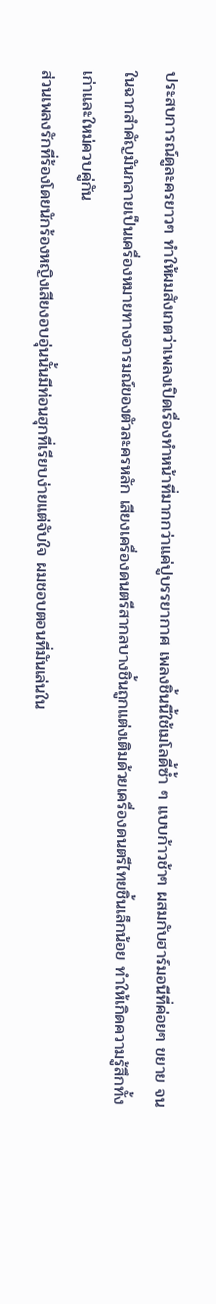ประสบการณ์ดูละครยาวๆ ทำให้ผมสังเกตว่าเพลงเปิดเรื่องทำหน้าที่มากกว่าแค่ปูบรรยากาศ เพลงชิ้นนี้ใช้เมโลดี้ซ้ำ ๆ แบบก้าวช้าๆ ผสมกับฮาร์มอนีที่ค่อยๆ ขยาย จนในฉากสำคัญมันกลายเป็นเครื่องหมายทางอารมณ์ของตัวละครหลัก เสียงเครื่องดนตรีสากลบางชิ้นถูกแต่งเติมด้วยเครื่องดนตรีไทยชิ้นเล็กน้อย ทำให้เกิดความรู้สึกทั้งเก่าและใหม่ควบคู่กัน
ส่วนเพลงรักที่ร้องโดยนักร้องหญิงเสียงอบอุ่นนั้นมีท่อนฮุกที่เรียบง่ายแต่จับใจ ผมชอบตอนที่มันเล่นใน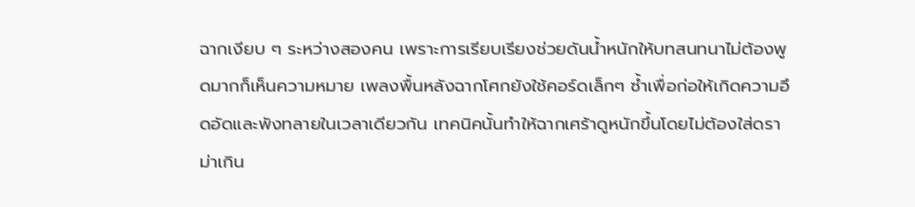ฉากเงียบ ๆ ระหว่างสองคน เพราะการเรียบเรียงช่วยดันน้ำหนักให้บทสนทนาไม่ต้องพูดมากก็เห็นความหมาย เพลงพื้นหลังฉากโศกยังใช้คอร์ดเล็กๆ ซ้ำเพื่อก่อให้เกิดความอึดอัดและพังทลายในเวลาเดียวกัน เทคนิคนั้นทำให้ฉากเศร้าดูหนักขึ้นโดยไม่ต้องใส่ดราม่าเกิน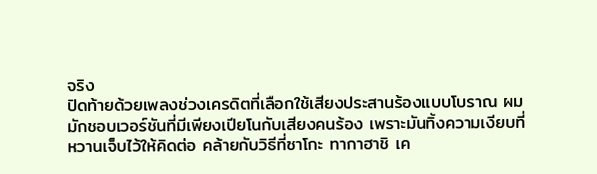จริง
ปิดท้ายด้วยเพลงช่วงเครดิตที่เลือกใช้เสียงประสานร้องแบบโบราณ ผมมักชอบเวอร์ชันที่มีเพียงเปียโนกับเสียงคนร้อง เพราะมันทิ้งความเงียบที่หวานเจ็บไว้ให้คิดต่อ คล้ายกับวิธีที่ซาโกะ ทากาฮาชิ เค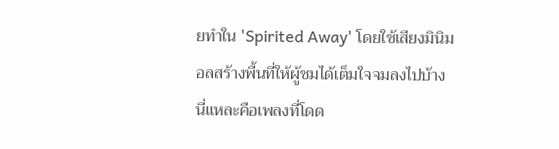ยทำใน 'Spirited Away' โดยใช้เสียงมินิมอลสร้างพื้นที่ให้ผู้ชมได้เต็มใจจมลงไปบ้าง นี่แหละคือเพลงที่โดด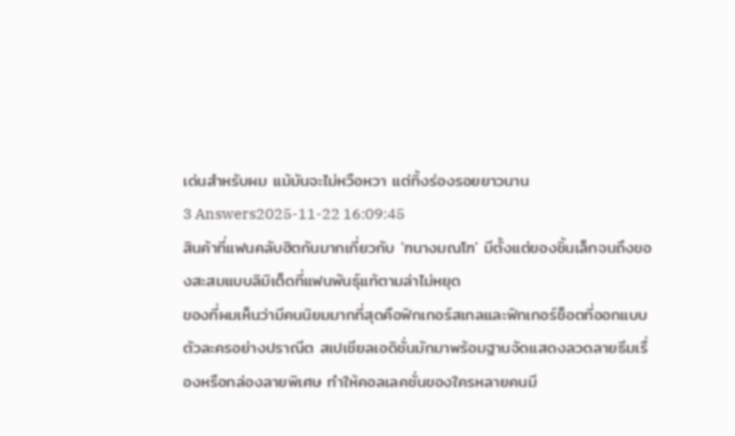เด่นสำหรับผม แม้มันจะไม่หวือหวา แต่ทิ้งร่องรอยยาวนาน
3 Answers2025-11-22 16:09:45
สินค้าที่แฟนคลับฮิตกันมากเกี่ยวกับ 'ฑนางมณโฑ' มีตั้งแต่ของชิ้นเล็กจนถึงของสะสมแบบลิมิเต็ดที่แฟนพันธุ์แท้ตามล่าไม่หยุด
ของที่ผมเห็นว่ามีคนนิยมมากที่สุดคือฟิกเกอร์สเกลและฟิกเกอร์ช็อตที่ออกแบบตัวละครอย่างปราณีต สเปเชียลเอดิชั่นมักมาพร้อมฐานจัดแสดงลวดลายธีมเรื่องหรือกล่องลายพิเศษ ทำให้คอลเลคชั่นของใครหลายคนมี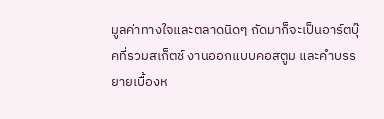มูลค่าทางใจและตลาดนิดๆ ถัดมาก็จะเป็นอาร์ตบุ๊คที่รวมสเก็ตช์ งานออกแบบคอสตูม และคำบรรยายเบื้องห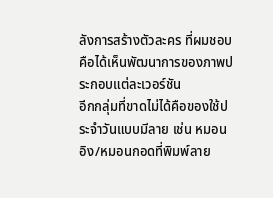ลังการสร้างตัวละคร ที่ผมชอบคือได้เห็นพัฒนาการของภาพประกอบแต่ละเวอร์ชัน
อีกกลุ่มที่ขาดไม่ได้คือของใช้ประจำวันแบบมีลาย เช่น หมอนอิง/หมอนกอดที่พิมพ์ลาย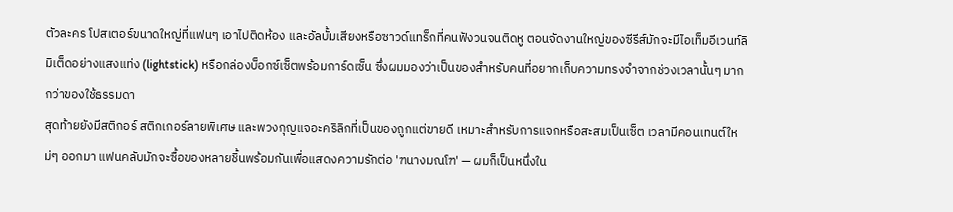ตัวละคร โปสเตอร์ขนาดใหญ่ที่แฟนๆ เอาไปติดห้อง และอัลบั้มเสียงหรือซาวด์แทร็กที่คนฟังวนจนติดหู ตอนจัดงานใหญ่ของซีรีส์มักจะมีไอเท็มอีเวนท์ลิมิเต็ดอย่างแสงแท่ง (lightstick) หรือกล่องบ็อกซ์เซ็ตพร้อมการ์ดเซ็น ซึ่งผมมองว่าเป็นของสำหรับคนที่อยากเก็บความทรงจำจากช่วงเวลานั้นๆ มากกว่าของใช้ธรรมดา
สุดท้ายยังมีสติกอร์ สติกเกอร์ลายพิเศษ และพวงกุญแจอะคริลิกที่เป็นของถูกแต่ขายดี เหมาะสำหรับการแจกหรือสะสมเป็นเซ็ต เวลามีคอนเทนต์ใหม่ๆ ออกมา แฟนคลับมักจะซื้อของหลายชิ้นพร้อมกันเพื่อแสดงความรักต่อ 'ฑนางมณโฑ' — ผมก็เป็นหนึ่งใน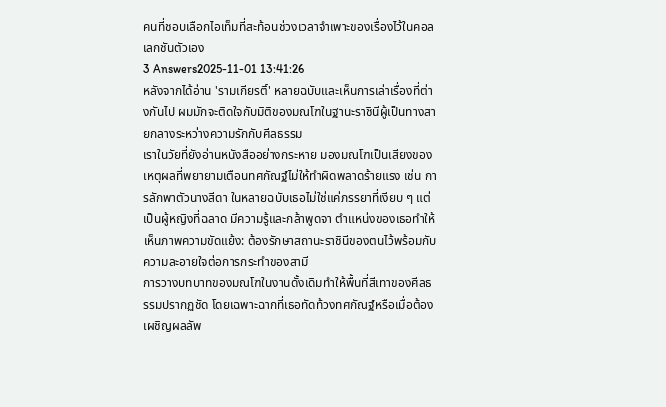คนที่ชอบเลือกไอเท็มที่สะท้อนช่วงเวลาจำเพาะของเรื่องไว้ในคอลเลกชันตัวเอง
3 Answers2025-11-01 13:41:26
หลังจากได้อ่าน 'รามเกียรติ์' หลายฉบับและเห็นการเล่าเรื่องที่ต่างกันไป ผมมักจะติดใจกับมิติของมณโฑในฐานะราชินีผู้เป็นทางสายกลางระหว่างความรักกับศีลธรรม
เราในวัยที่ยังอ่านหนังสืออย่างกระหาย มองมณโฑเป็นเสียงของเหตุผลที่พยายามเตือนทศกัณฐ์ไม่ให้ทำผิดพลาดร้ายแรง เช่น การลักพาตัวนางสีดา ในหลายฉบับเธอไม่ใช่แค่ภรรยาที่เงียบ ๆ แต่เป็นผู้หญิงที่ฉลาด มีความรู้และกล้าพูดจา ตำแหน่งของเธอทำให้เห็นภาพความขัดแย้ง: ต้องรักษาสถานะราชินีของตนไว้พร้อมกับความละอายใจต่อการกระทำของสามี
การวางบทบาทของมณโฑในงานดั้งเดิมทำให้พื้นที่สีเทาของศีลธรรมปรากฏชัด โดยเฉพาะฉากที่เธอทัดท้วงทศกัณฐ์หรือเมื่อต้องเผชิญผลลัพ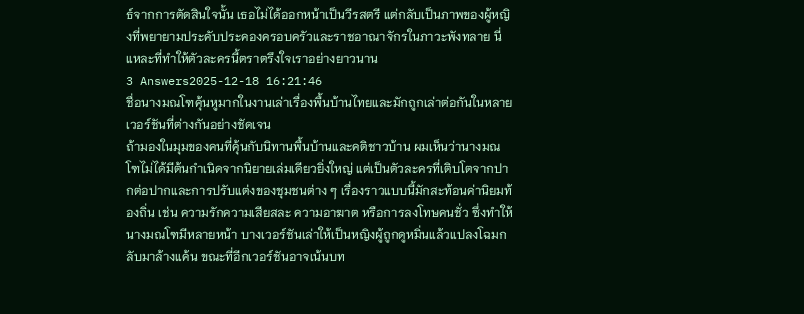ธ์จากการตัดสินใจนั้น เธอไม่ได้ออกหน้าเป็นวีรสตรี แต่กลับเป็นภาพของผู้หญิงที่พยายามประคับประคองครอบครัวและราชอาณาจักรในภาวะพังทลาย นี่แหละที่ทำให้ตัวละครนี้ตราตรึงใจเราอย่างยาวนาน
3 Answers2025-12-18 16:21:46
ชื่อนางมณโฑคุ้นหูมากในงานเล่าเรื่องพื้นบ้านไทยและมักถูกเล่าต่อกันในหลายเวอร์ชันที่ต่างกันอย่างชัดเจน
ถ้ามองในมุมของคนที่คุ้นกับนิทานพื้นบ้านและคติชาวบ้าน ผมเห็นว่านางมณโฑไม่ได้มีต้นกำเนิดจากนิยายเล่มเดียวยิ่งใหญ่ แต่เป็นตัวละครที่เติบโตจากปากต่อปากและการปรับแต่งของชุมชนต่าง ๆ เรื่องราวแบบนี้มักสะท้อนค่านิยมท้องถิ่น เช่น ความรักความเสียสละ ความอาฆาต หรือการลงโทษคนชั่ว ซึ่งทำให้นางมณโฑมีหลายหน้า บางเวอร์ชันเล่าให้เป็นหญิงผู้ถูกดูหมิ่นแล้วแปลงโฉมกลับมาล้างแค้น ขณะที่อีกเวอร์ชันอาจเน้นบท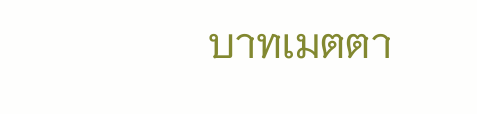บาทเมตตา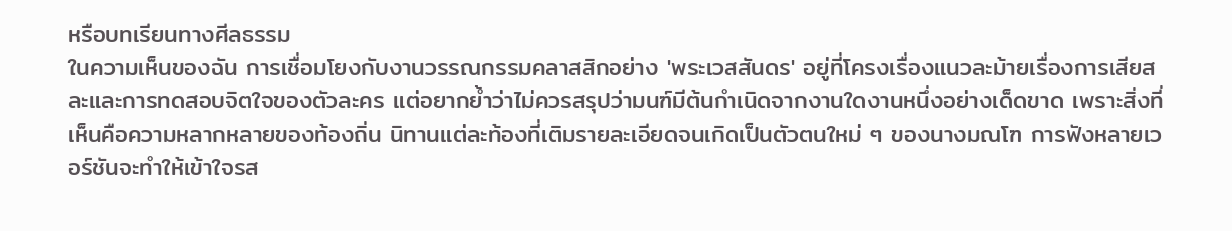หรือบทเรียนทางศีลธรรม
ในความเห็นของฉัน การเชื่อมโยงกับงานวรรณกรรมคลาสสิกอย่าง 'พระเวสสันดร' อยู่ที่โครงเรื่องแนวละม้ายเรื่องการเสียสละและการทดสอบจิตใจของตัวละคร แต่อยากย้ำว่าไม่ควรสรุปว่ามนฑ์มีต้นกำเนิดจากงานใดงานหนึ่งอย่างเด็ดขาด เพราะสิ่งที่เห็นคือความหลากหลายของท้องถิ่น นิทานแต่ละท้องที่เติมรายละเอียดจนเกิดเป็นตัวตนใหม่ ๆ ของนางมณโฑ การฟังหลายเวอร์ชันจะทำให้เข้าใจรส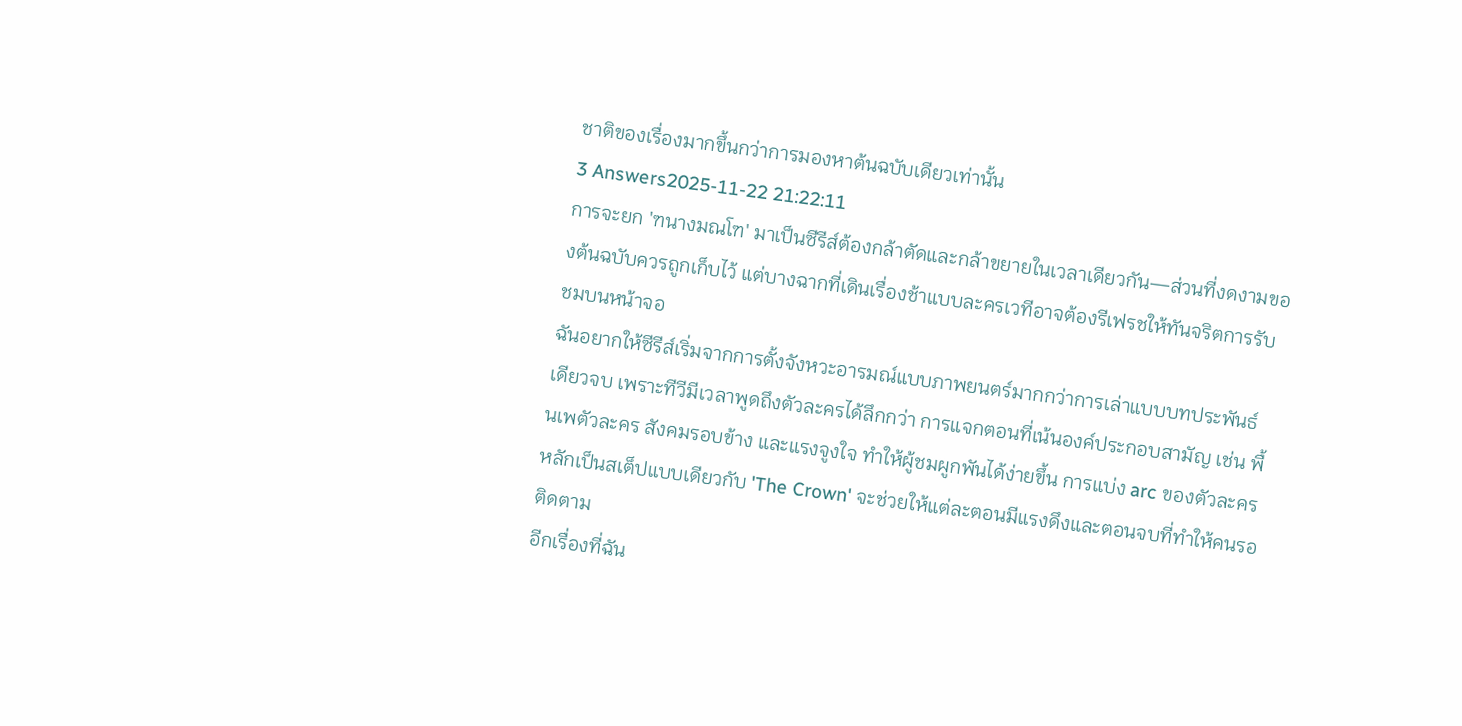ชาติของเรื่องมากขึ้นกว่าการมองหาต้นฉบับเดียวเท่านั้น
3 Answers2025-11-22 21:22:11
การจะยก 'ฑนางมณโฑ' มาเป็นซีรีส์ต้องกล้าตัดและกล้าขยายในเวลาเดียวกัน—ส่วนที่งดงามของต้นฉบับควรถูกเก็บไว้ แต่บางฉากที่เดินเรื่องช้าแบบละครเวทีอาจต้องรีเฟรชให้ทันจริตการรับชมบนหน้าจอ
ฉันอยากให้ซีรีส์เริ่มจากการตั้งจังหวะอารมณ์แบบภาพยนตร์มากกว่าการเล่าแบบบทประพันธ์เดียวจบ เพราะทีวีมีเวลาพูดถึงตัวละครได้ลึกกว่า การแจกตอนที่เน้นองค์ประกอบสามัญ เช่น พื้นเพตัวละคร สังคมรอบข้าง และแรงจูงใจ ทำให้ผู้ชมผูกพันได้ง่ายขึ้น การแบ่ง arc ของตัวละครหลักเป็นสเต็ปแบบเดียวกับ 'The Crown' จะช่วยให้แต่ละตอนมีแรงดึงและตอนจบที่ทำให้คนรอติดตาม
อีกเรื่องที่ฉัน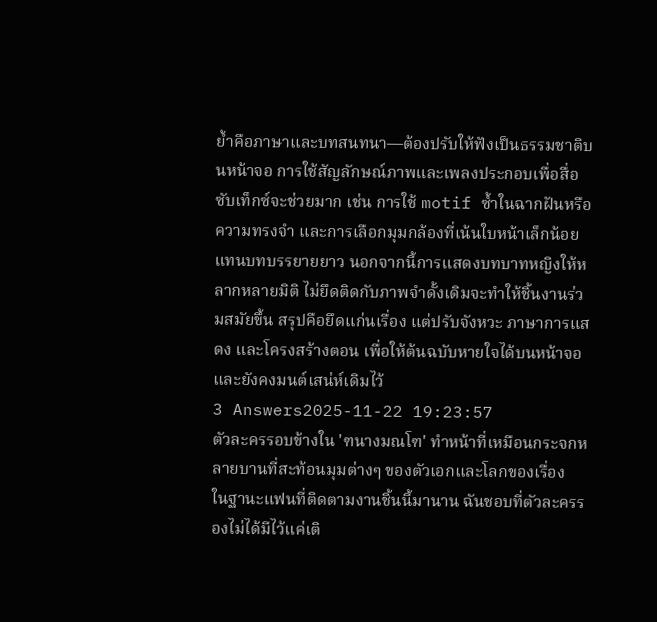ย้ำคือภาษาและบทสนทนา—ต้องปรับให้ฟังเป็นธรรมชาติบนหน้าจอ การใช้สัญลักษณ์ภาพและเพลงประกอบเพื่อสื่อซับเท็กซ์จะช่วยมาก เช่น การใช้ motif ซ้ำในฉากฝันหรือความทรงจำ และการเลือกมุมกล้องที่เน้นใบหน้าเล็กน้อยแทนบทบรรยายยาว นอกจากนี้การแสดงบทบาทหญิงให้หลากหลายมิติ ไม่ยึดติดกับภาพจำดั้งเดิมจะทำให้ชิ้นงานร่วมสมัยขึ้น สรุปคือยึดแก่นเรื่อง แต่ปรับจังหวะ ภาษาการแสดง และโครงสร้างตอน เพื่อให้ต้นฉบับหายใจได้บนหน้าจอและยังคงมนต์เสน่ห์เดิมไว้
3 Answers2025-11-22 19:23:57
ตัวละครรอบข้างใน 'ฑนางมณโฑ' ทำหน้าที่เหมือนกระจกหลายบานที่สะท้อนมุมต่างๆ ของตัวเอกและโลกของเรื่อง
ในฐานะแฟนที่ติดตามงานชิ้นนี้มานาน ฉันชอบที่ตัวละครรองไม่ได้มีไว้แค่เติ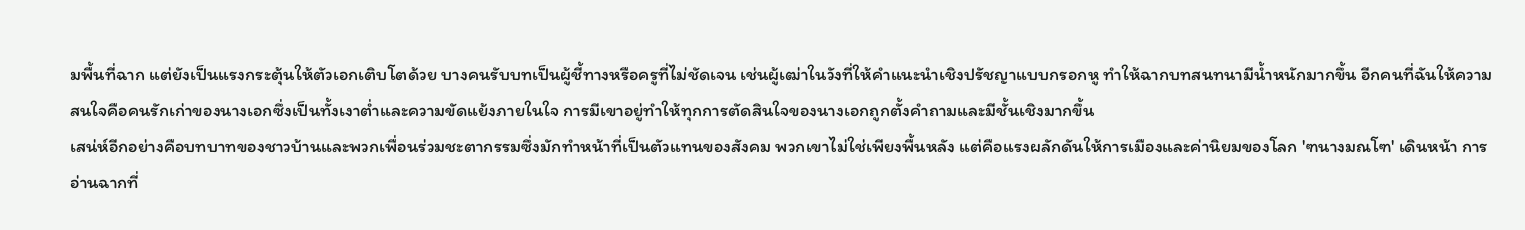มพื้นที่ฉาก แต่ยังเป็นแรงกระตุ้นให้ตัวเอกเติบโตด้วย บางคนรับบทเป็นผู้ชี้ทางหรือครูที่ไม่ชัดเจน เช่นผู้เฒ่าในวังที่ให้คำแนะนำเชิงปรัชญาแบบกรอกหู ทำให้ฉากบทสนทนามีน้ำหนักมากขึ้น อีกคนที่ฉันให้ความสนใจคือคนรักเก่าของนางเอกซึ่งเป็นทั้งเงาต่ำและความขัดแย้งภายในใจ การมีเขาอยู่ทำให้ทุกการตัดสินใจของนางเอกถูกตั้งคำถามและมีชั้นเชิงมากขึ้น
เสน่ห์อีกอย่างคือบทบาทของชาวบ้านและพวกเพื่อนร่วมชะตากรรมซึ่งมักทำหน้าที่เป็นตัวแทนของสังคม พวกเขาไม่ใช่เพียงพื้นหลัง แต่คือแรงผลักดันให้การเมืองและค่านิยมของโลก 'ฑนางมณโฑ' เดินหน้า การอ่านฉากที่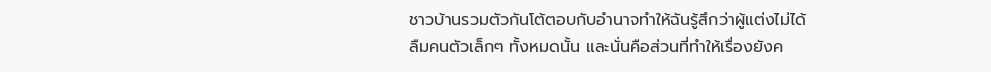ชาวบ้านรวมตัวกันโต้ตอบกับอำนาจทำให้ฉันรู้สึกว่าผู้แต่งไม่ได้ลืมคนตัวเล็กๆ ทั้งหมดนั้น และนั่นคือส่วนที่ทำให้เรื่องยังค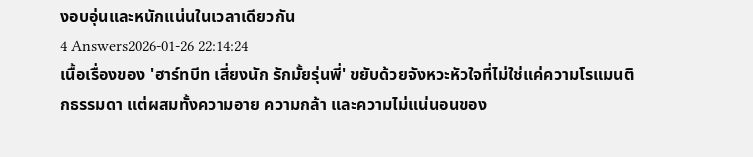งอบอุ่นและหนักแน่นในเวลาเดียวกัน
4 Answers2026-01-26 22:14:24
เนื้อเรื่องของ 'ฮาร์ทบีท เสี่ยงนัก รักมั้ยรุ่นพี่' ขยับด้วยจังหวะหัวใจที่ไม่ใช่แค่ความโรแมนติกธรรมดา แต่ผสมทั้งความอาย ความกล้า และความไม่แน่นอนของ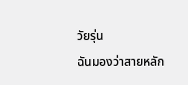วัยรุ่น
ฉันมองว่าสายหลัก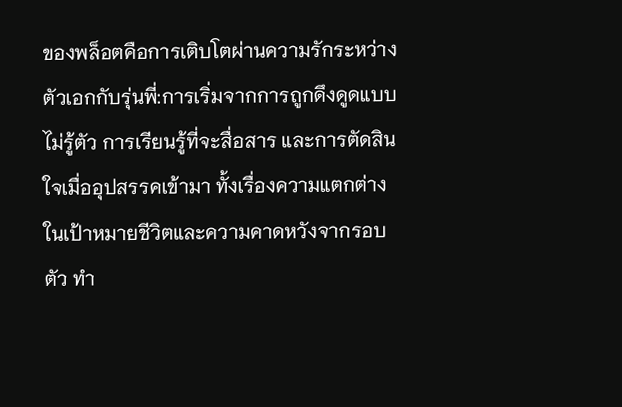ของพล็อตคือการเติบโตผ่านความรักระหว่างตัวเอกกับรุ่นพี่:การเริ่มจากการถูกดึงดูดแบบไม่รู้ตัว การเรียนรู้ที่จะสื่อสาร และการตัดสินใจเมื่ออุปสรรคเข้ามา ทั้งเรื่องความแตกต่างในเป้าหมายชีวิตและความคาดหวังจากรอบตัว ทำ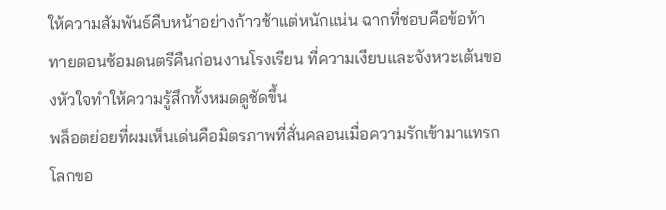ให้ความสัมพันธ์คืบหน้าอย่างก้าวช้าแต่หนักแน่น ฉากที่ชอบคือข้อท้าทายตอนซ้อมดนตรีคืนก่อนงานโรงเรียน ที่ความเงียบและจังหวะเต้นของหัวใจทำให้ความรู้สึกทั้งหมดดูชัดขึ้น
พล็อตย่อยที่ผมเห็นเด่นคือมิตรภาพที่สั่นคลอนเมื่อความรักเข้ามาแทรก โลกขอ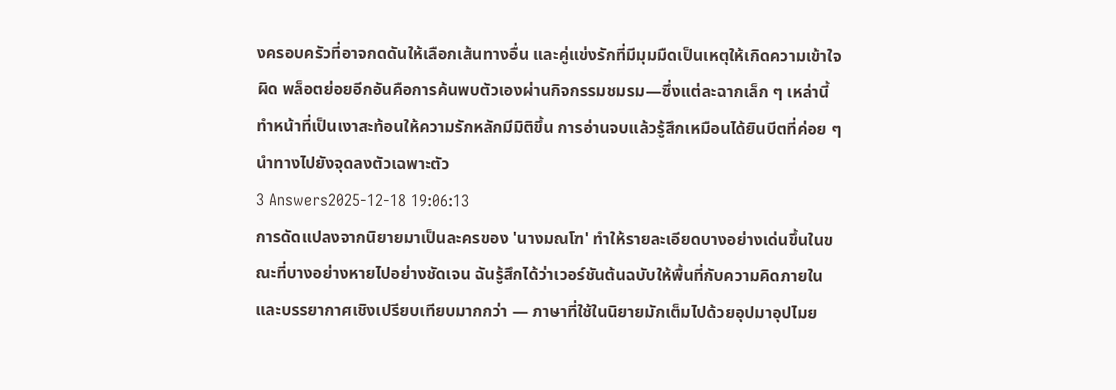งครอบครัวที่อาจกดดันให้เลือกเส้นทางอื่น และคู่แข่งรักที่มีมุมมืดเป็นเหตุให้เกิดความเข้าใจผิด พล็อตย่อยอีกอันคือการค้นพบตัวเองผ่านกิจกรรมชมรม—ซึ่งแต่ละฉากเล็ก ๆ เหล่านี้ทำหน้าที่เป็นเงาสะท้อนให้ความรักหลักมีมิติขึ้น การอ่านจบแล้วรู้สึกเหมือนได้ยินบีตที่ค่อย ๆ นำทางไปยังจุดลงตัวเฉพาะตัว
3 Answers2025-12-18 19:06:13
การดัดแปลงจากนิยายมาเป็นละครของ 'นางมณโฑ' ทำให้รายละเอียดบางอย่างเด่นขึ้นในขณะที่บางอย่างหายไปอย่างชัดเจน ฉันรู้สึกได้ว่าเวอร์ชันต้นฉบับให้พื้นที่กับความคิดภายในและบรรยากาศเชิงเปรียบเทียบมากกว่า — ภาษาที่ใช้ในนิยายมักเต็มไปด้วยอุปมาอุปไมย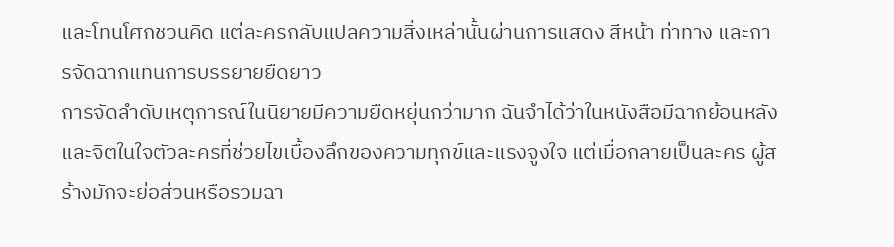และโทนโศกชวนคิด แต่ละครกลับแปลความสิ่งเหล่านั้นผ่านการแสดง สีหน้า ท่าทาง และการจัดฉากแทนการบรรยายยืดยาว
การจัดลำดับเหตุการณ์ในนิยายมีความยืดหยุ่นกว่ามาก ฉันจำได้ว่าในหนังสือมีฉากย้อนหลังและจิตในใจตัวละครที่ช่วยไขเบื้องลึกของความทุกข์และแรงจูงใจ แต่เมื่อกลายเป็นละคร ผู้สร้างมักจะย่อส่วนหรือรวมฉา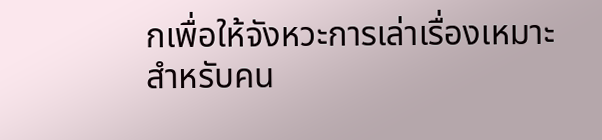กเพื่อให้จังหวะการเล่าเรื่องเหมาะสำหรับคน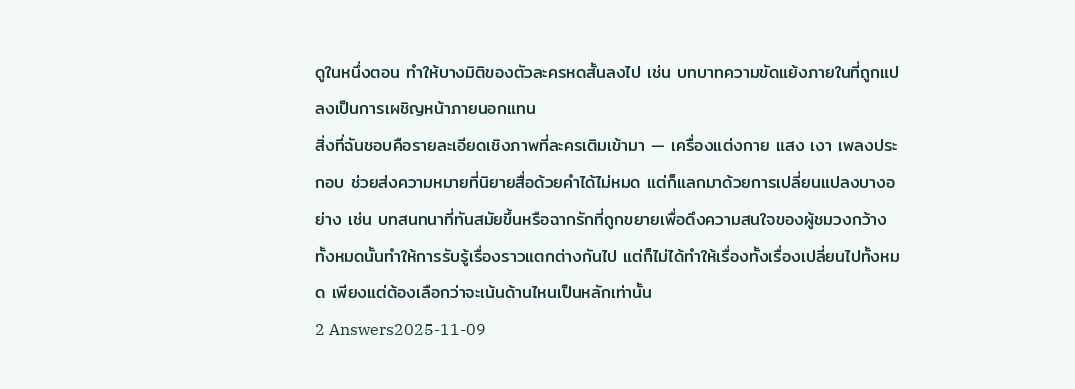ดูในหนึ่งตอน ทำให้บางมิติของตัวละครหดสั้นลงไป เช่น บทบาทความขัดแย้งภายในที่ถูกแปลงเป็นการเผชิญหน้าภายนอกแทน
สิ่งที่ฉันชอบคือรายละเอียดเชิงภาพที่ละครเติมเข้ามา — เครื่องแต่งกาย แสง เงา เพลงประกอบ ช่วยส่งความหมายที่นิยายสื่อด้วยคำได้ไม่หมด แต่ก็แลกมาด้วยการเปลี่ยนแปลงบางอย่าง เช่น บทสนทนาที่ทันสมัยขึ้นหรือฉากรักที่ถูกขยายเพื่อดึงความสนใจของผู้ชมวงกว้าง ทั้งหมดนั้นทำให้การรับรู้เรื่องราวแตกต่างกันไป แต่ก็ไม่ได้ทำให้เรื่องทั้งเรื่องเปลี่ยนไปทั้งหมด เพียงแต่ต้องเลือกว่าจะเน้นด้านไหนเป็นหลักเท่านั้น
2 Answers2025-11-09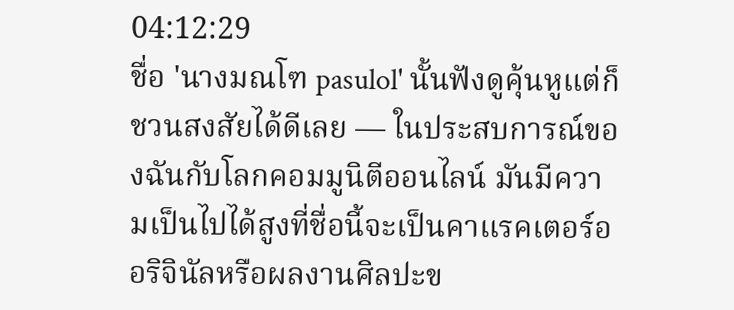04:12:29
ชื่อ 'นางมณโฑ pasulol' นั้นฟังดูคุ้นหูแต่ก็ชวนสงสัยได้ดีเลย — ในประสบการณ์ของฉันกับโลกคอมมูนิตีออนไลน์ มันมีความเป็นไปได้สูงที่ชื่อนี้จะเป็นคาแรคเตอร์ออริจินัลหรือผลงานศิลปะข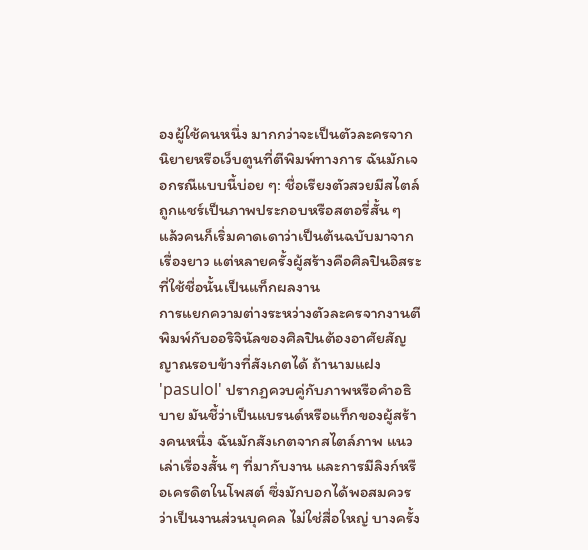องผู้ใช้คนหนึ่ง มากกว่าจะเป็นตัวละครจากนิยายหรือเว็บตูนที่ตีพิมพ์ทางการ ฉันมักเจอกรณีแบบนี้บ่อย ๆ: ชื่อเรียงตัวสวยมีสไตล์ ถูกแชร์เป็นภาพประกอบหรือสตอรี่สั้น ๆ แล้วคนก็เริ่มคาดเดาว่าเป็นต้นฉบับมาจากเรื่องยาว แต่หลายครั้งผู้สร้างคือศิลปินอิสระที่ใช้ชื่อนั้นเป็นแท็กผลงาน
การแยกความต่างระหว่างตัวละครจากงานตีพิมพ์กับออริจินัลของศิลปินต้องอาศัยสัญญาณรอบข้างที่สังเกตได้ ถ้านามแฝง 'pasulol' ปรากฏควบคู่กับภาพหรือคำอธิบาย มันชี้ว่าเป็นแบรนด์หรือแท็กของผู้สร้างคนหนึ่ง ฉันมักสังเกตจากสไตล์ภาพ แนวเล่าเรื่องสั้น ๆ ที่มากับงาน และการมีลิงก์หรือเครดิตในโพสต์ ซึ่งมักบอกได้พอสมควรว่าเป็นงานส่วนบุคคล ไม่ใช่สื่อใหญ่ บางครั้ง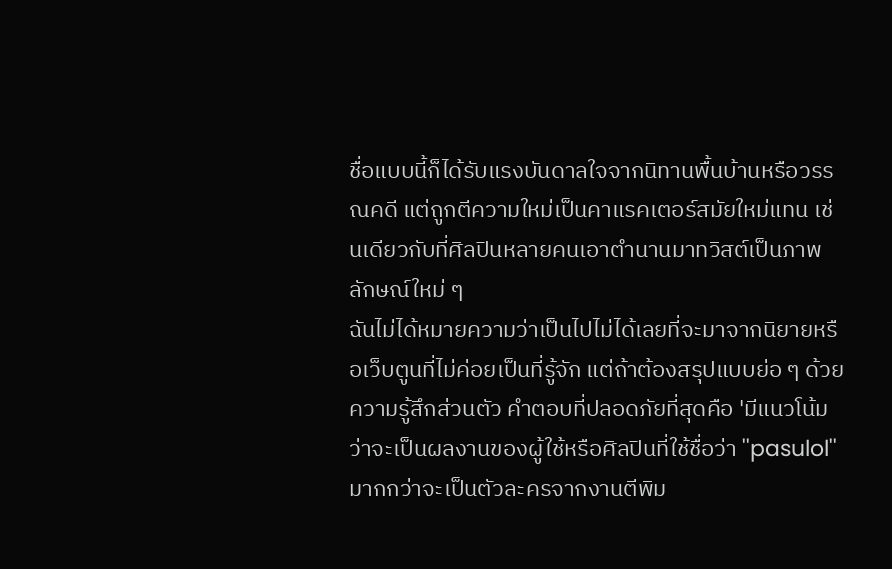ชื่อแบบนี้ก็ได้รับแรงบันดาลใจจากนิทานพื้นบ้านหรือวรรณคดี แต่ถูกตีความใหม่เป็นคาแรคเตอร์สมัยใหม่แทน เช่นเดียวกับที่ศิลปินหลายคนเอาตำนานมาทวิสต์เป็นภาพลักษณ์ใหม่ ๆ
ฉันไม่ได้หมายความว่าเป็นไปไม่ได้เลยที่จะมาจากนิยายหรือเว็บตูนที่ไม่ค่อยเป็นที่รู้จัก แต่ถ้าต้องสรุปแบบย่อ ๆ ด้วยความรู้สึกส่วนตัว คำตอบที่ปลอดภัยที่สุดคือ 'มีแนวโน้มว่าจะเป็นผลงานของผู้ใช้หรือศิลปินที่ใช้ชื่อว่า ''pasulol'' มากกว่าจะเป็นตัวละครจากงานตีพิม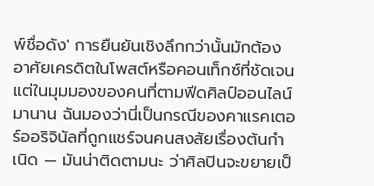พ์ชื่อดัง' การยืนยันเชิงลึกกว่านั้นมักต้องอาศัยเครดิตในโพสต์หรือคอนเท็กซ์ที่ชัดเจน แต่ในมุมมองของคนที่ตามฟีดศิลป์ออนไลน์มานาน ฉันมองว่านี่เป็นกรณีของคาแรคเตอร์ออริจินัลที่ถูกแชร์จนคนสงสัยเรื่องต้นกำเนิด — มันน่าติดตามนะ ว่าศิลปินจะขยายเป็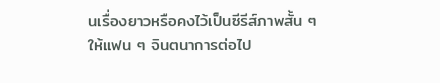นเรื่องยาวหรือคงไว้เป็นซีรีส์ภาพสั้น ๆ ให้แฟน ๆ จินตนาการต่อไป